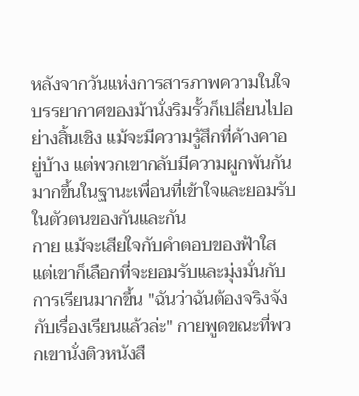หลังจากวันแห่งการสารภาพความในใจ บรรยากาศของม้านั่งริมรั้วก็เปลี่ยนไปอย่างสิ้นเชิง แม้จะมีความรู้สึกที่ค้างคาอยู่บ้าง แต่พวกเขากลับมีความผูกพันกันมากขึ้นในฐานะเพื่อนที่เข้าใจและยอมรับในตัวตนของกันและกัน
กาย แม้จะเสียใจกับคำตอบของฟ้าใส แต่เขาก็เลือกที่จะยอมรับและมุ่งมั่นกับการเรียนมากขึ้น "ฉันว่าฉันต้องจริงจังกับเรื่องเรียนแล้วล่ะ" กายพูดขณะที่พวกเขานั่งติวหนังสื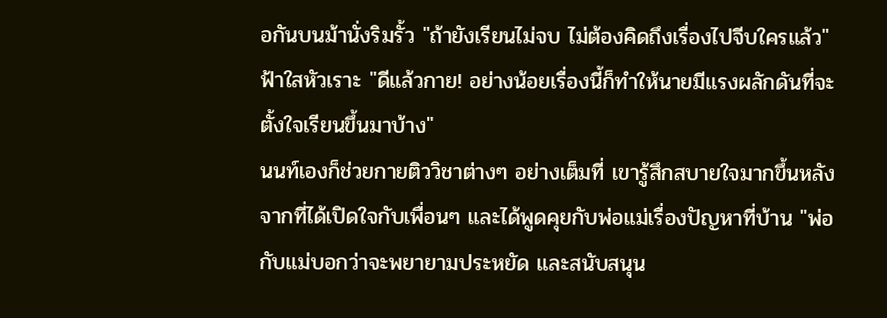อกันบนม้านั่งริมรั้ว "ถ้ายังเรียนไม่จบ ไม่ต้องคิดถึงเรื่องไปจีบใครแล้ว" ฟ้าใสหัวเราะ "ดีแล้วกาย! อย่างน้อยเรื่องนี้ก็ทำให้นายมีแรงผลักดันที่จะตั้งใจเรียนขึ้นมาบ้าง"
นนท์เองก็ช่วยกายติววิชาต่างๆ อย่างเต็มที่ เขารู้สึกสบายใจมากขึ้นหลังจากที่ได้เปิดใจกับเพื่อนๆ และได้พูดคุยกับพ่อแม่เรื่องปัญหาที่บ้าน "พ่อกับแม่บอกว่าจะพยายามประหยัด และสนับสนุน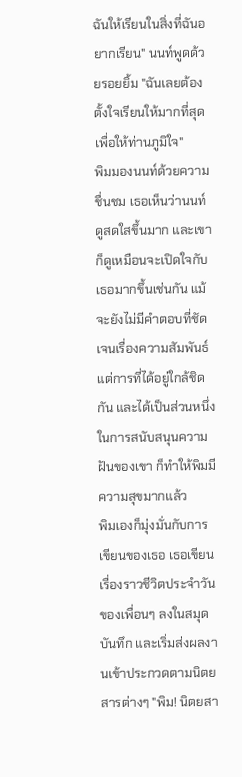ฉันให้เรียนในสิ่งที่ฉันอยากเรียน" นนท์พูดด้วยรอยยิ้ม "ฉันเลยต้องตั้งใจเรียนให้มากที่สุด เพื่อให้ท่านภูมิใจ"
พิมมองนนท์ด้วยความชื่นชม เธอเห็นว่านนท์ดูสดใสขึ้นมาก และเขาก็ดูเหมือนจะเปิดใจกับเธอมากขึ้นเช่นกัน แม้จะยังไม่มีคำตอบที่ชัดเจนเรื่องความสัมพันธ์ แต่การที่ได้อยู่ใกล้ชิดกัน และได้เป็นส่วนหนึ่งในการสนับสนุนความฝันของเขา ก็ทำให้พิมมีความสุขมากแล้ว
พิมเองก็มุ่งมั่นกับการเขียนของเธอ เธอเขียนเรื่องราวชีวิตประจำวันของเพื่อนๆ ลงในสมุดบันทึก และเริ่มส่งผลงานเข้าประกวดตามนิตยสารต่างๆ "พิม! นิตยสา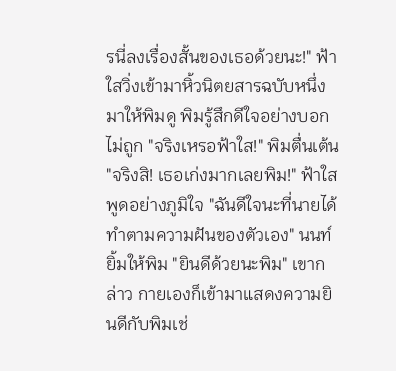รนี่ลงเรื่องสั้นของเธอด้วยนะ!" ฟ้าใสวิ่งเข้ามาหิ้วนิตยสารฉบับหนึ่งมาให้พิมดู พิมรู้สึกดีใจอย่างบอกไม่ถูก "จริงเหรอฟ้าใส!" พิมตื่นเต้น "จริงสิ! เธอเก่งมากเลยพิม!" ฟ้าใสพูดอย่างภูมิใจ "ฉันดีใจนะที่นายได้ทำตามความฝันของตัวเอง" นนท์ยิ้มให้พิม "ยินดีด้วยนะพิม" เขากล่าว กายเองก็เข้ามาแสดงความยินดีกับพิมเช่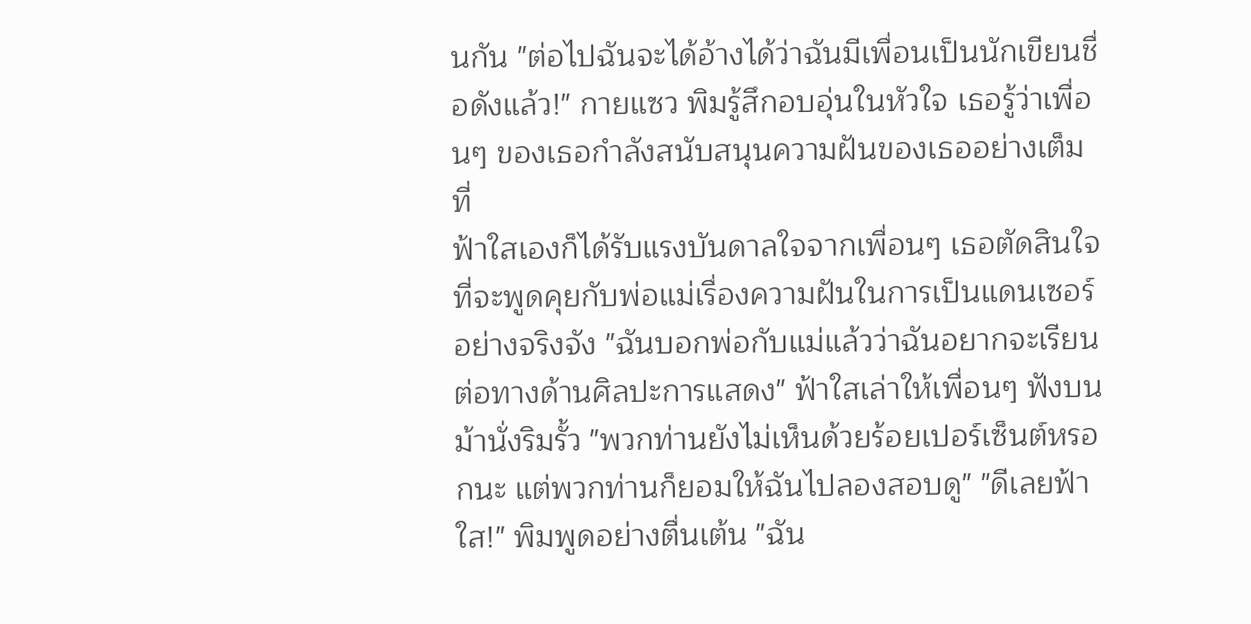นกัน "ต่อไปฉันจะได้อ้างได้ว่าฉันมีเพื่อนเป็นนักเขียนชื่อดังแล้ว!" กายแซว พิมรู้สึกอบอุ่นในหัวใจ เธอรู้ว่าเพื่อนๆ ของเธอกำลังสนับสนุนความฝันของเธออย่างเต็มที่
ฟ้าใสเองก็ได้รับแรงบันดาลใจจากเพื่อนๆ เธอตัดสินใจที่จะพูดคุยกับพ่อแม่เรื่องความฝันในการเป็นแดนเซอร์อย่างจริงจัง "ฉันบอกพ่อกับแม่แล้วว่าฉันอยากจะเรียนต่อทางด้านศิลปะการแสดง" ฟ้าใสเล่าให้เพื่อนๆ ฟังบนม้านั่งริมรั้ว "พวกท่านยังไม่เห็นด้วยร้อยเปอร์เซ็นต์หรอกนะ แต่พวกท่านก็ยอมให้ฉันไปลองสอบดู" "ดีเลยฟ้าใส!" พิมพูดอย่างตื่นเต้น "ฉัน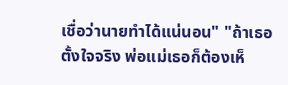เชื่อว่านายทำได้แน่นอน" "ถ้าเธอตั้งใจจริง พ่อแม่เธอก็ต้องเห็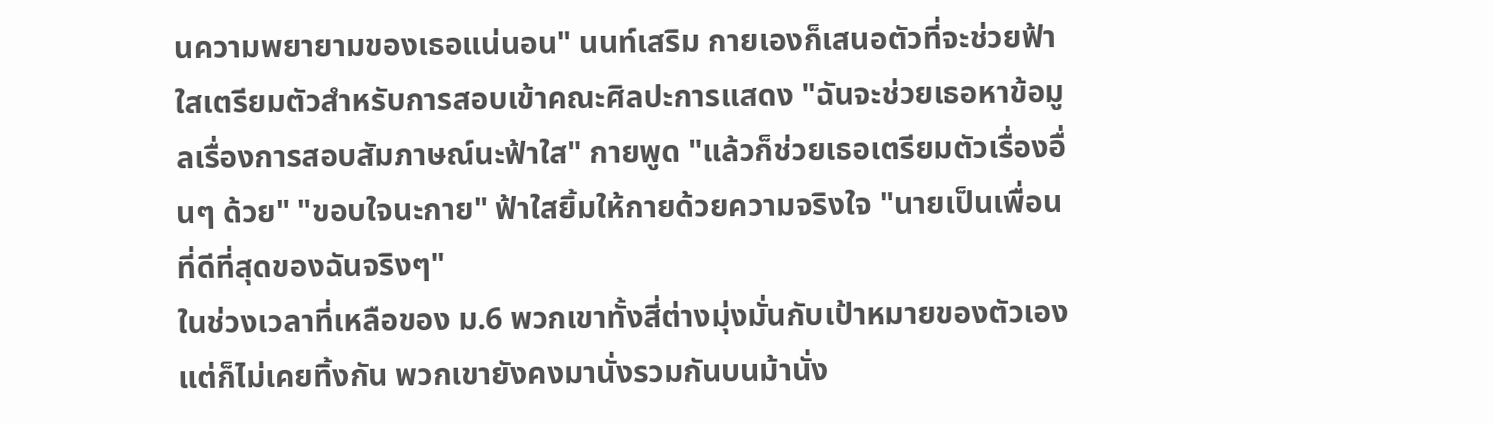นความพยายามของเธอแน่นอน" นนท์เสริม กายเองก็เสนอตัวที่จะช่วยฟ้าใสเตรียมตัวสำหรับการสอบเข้าคณะศิลปะการแสดง "ฉันจะช่วยเธอหาข้อมูลเรื่องการสอบสัมภาษณ์นะฟ้าใส" กายพูด "แล้วก็ช่วยเธอเตรียมตัวเรื่องอื่นๆ ด้วย" "ขอบใจนะกาย" ฟ้าใสยิ้มให้กายด้วยความจริงใจ "นายเป็นเพื่อนที่ดีที่สุดของฉันจริงๆ"
ในช่วงเวลาที่เหลือของ ม.6 พวกเขาทั้งสี่ต่างมุ่งมั่นกับเป้าหมายของตัวเอง แต่ก็ไม่เคยทิ้งกัน พวกเขายังคงมานั่งรวมกันบนม้านั่ง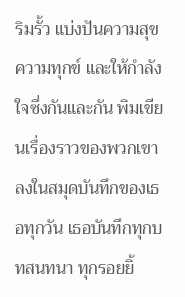ริมรั้ว แบ่งปันความสุข ความทุกข์ และให้กำลังใจซึ่งกันและกัน พิมเขียนเรื่องราวของพวกเขาลงในสมุดบันทึกของเธอทุกวัน เธอบันทึกทุกบทสนทนา ทุกรอยยิ้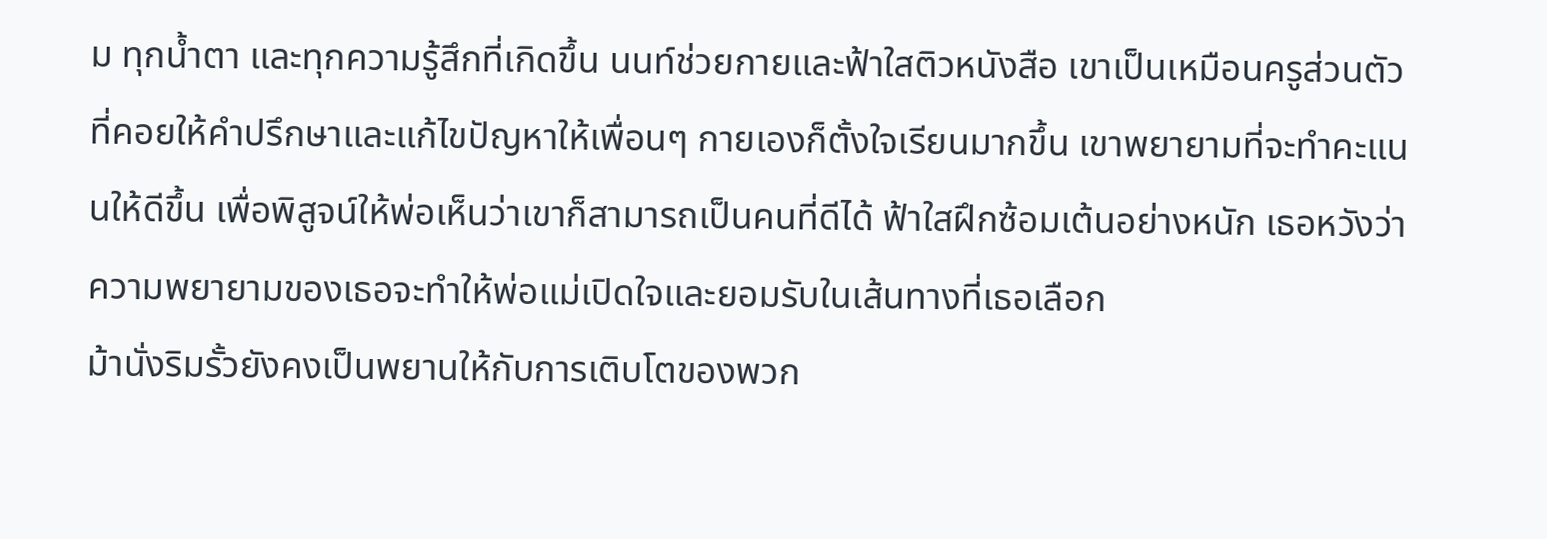ม ทุกน้ำตา และทุกความรู้สึกที่เกิดขึ้น นนท์ช่วยกายและฟ้าใสติวหนังสือ เขาเป็นเหมือนครูส่วนตัวที่คอยให้คำปรึกษาและแก้ไขปัญหาให้เพื่อนๆ กายเองก็ตั้งใจเรียนมากขึ้น เขาพยายามที่จะทำคะแนนให้ดีขึ้น เพื่อพิสูจน์ให้พ่อเห็นว่าเขาก็สามารถเป็นคนที่ดีได้ ฟ้าใสฝึกซ้อมเต้นอย่างหนัก เธอหวังว่าความพยายามของเธอจะทำให้พ่อแม่เปิดใจและยอมรับในเส้นทางที่เธอเลือก
ม้านั่งริมรั้วยังคงเป็นพยานให้กับการเติบโตของพวก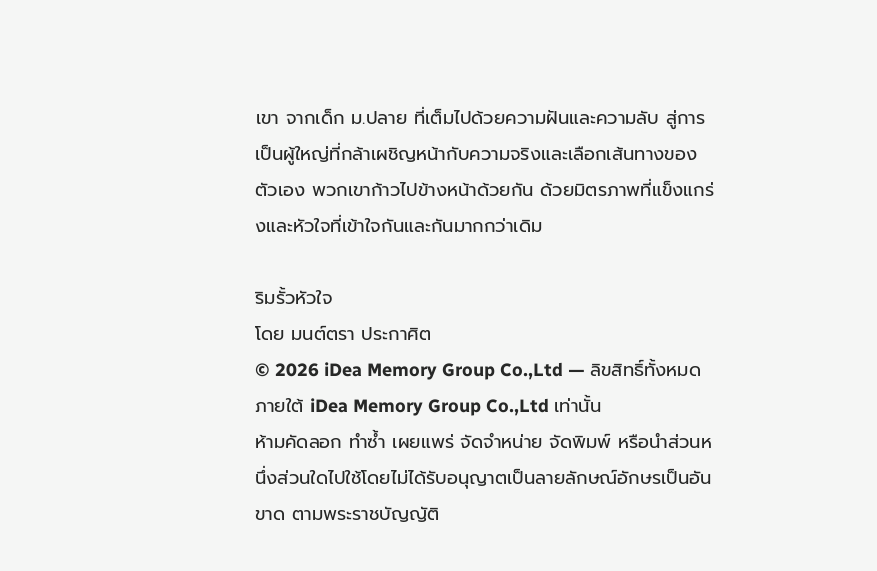เขา จากเด็ก ม.ปลาย ที่เต็มไปด้วยความฝันและความลับ สู่การเป็นผู้ใหญ่ที่กล้าเผชิญหน้ากับความจริงและเลือกเส้นทางของตัวเอง พวกเขาก้าวไปข้างหน้าด้วยกัน ด้วยมิตรภาพที่แข็งแกร่งและหัวใจที่เข้าใจกันและกันมากกว่าเดิม

ริมรั้วหัวใจ
โดย มนต์ตรา ประกาศิต
© 2026 iDea Memory Group Co.,Ltd — ลิขสิทธิ์ทั้งหมดภายใต้ iDea Memory Group Co.,Ltd เท่านั้น
ห้ามคัดลอก ทำซ้ำ เผยแพร่ จัดจำหน่าย จัดพิมพ์ หรือนำส่วนหนึ่งส่วนใดไปใช้โดยไม่ได้รับอนุญาตเป็นลายลักษณ์อักษรเป็นอันขาด ตามพระราชบัญญัติ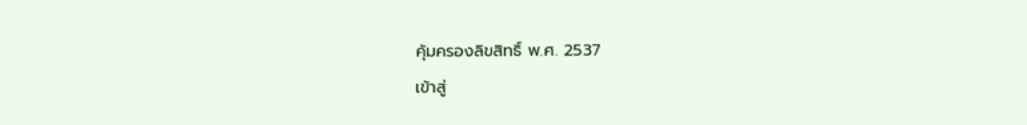คุ้มครองลิขสิทธิ์ พ.ศ. 2537
เข้าสู่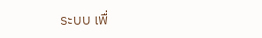ระบบ เพื่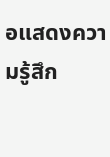อแสดงความรู้สึก